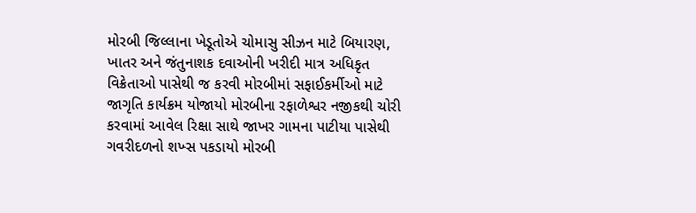મોરબી જિલ્લાના ખેડૂતોએ ચોમાસુ સીઝન માટે બિયારણ, ખાતર અને જંતુનાશક દવાઓની ખરીદી માત્ર અધિકૃત વિક્રેતાઓ પાસેથી જ કરવી મોરબીમાં સફાઈકર્મીઓ માટે જાગૃતિ કાર્યક્રમ યોજાયો મોરબીના રફાળેશ્વર નજીકથી ચોરી કરવામાં આવેલ રિક્ષા સાથે જાખર ગામના પાટીયા પાસેથી ગવરીદળનો શખ્સ પકડાયો મોરબી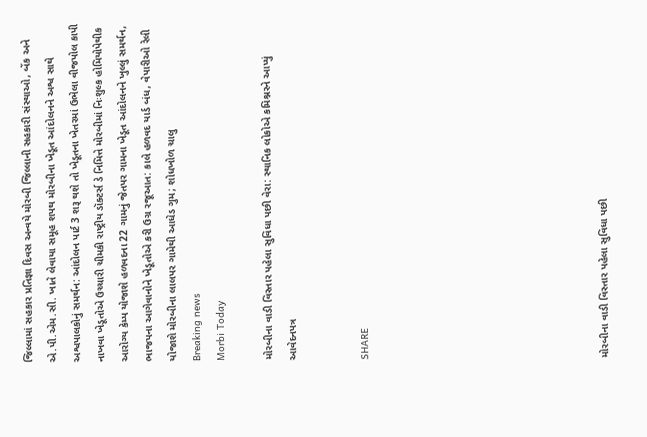જિલ્લામાં સહકાર પ્રતિજ્ઞા દિવસ અન્વયે મોરબી જિલ્લાની સહકારી સંસ્થાઓ, બેંક અને એ.પી.એમ.સી. ખાતે લેવાયા સમૂહ શપથ મોરબીના ખેડૂત આંદોલનને અશ્વ સાથે અશ્વપાલકોનું સમર્થન: આંદોલન પાર્ટ 3 શરૂ થશે તો ખેડૂતના ખેતરમાં ઉભેલા વીજપોલ કાપી નાખવા ખેડૂતોએ ઉચ્ચારી ચીમકી રાષ્ટ્રીય ડૉક્ટર્સ ડે નિમિત્તે મોરબીમાં નિઃશુલ્ક હોમિયોપેથીક આરોગ્ય કેમ્પ યોજાશે હળવદના 22 ગામનું જેતપર ગામના ખેડૂત આંદોલનને ખુલ્લું સમર્થન, ભાજપના આગેવાનોને ખેડૂતોએ કરી ઉગ્ર રજૂઆત: કાલે હળવદ યાર્ડ બંધ, વેપારીઓ રેલી યોજાશે મોરબીના લાલપર ગામેથી આધેડ ગુમ; શોધખોળ ચાલુ
Breaking news
Morbi Today

મોરબીના વાડી વિસ્તાર પહેલા સુવિધા પછી વેરા: સ્થાનિક લોકોએ કમિશ્નરને આપ્યું આવેદનપત્ર


SHARE









મોરબીના વાડી વિસ્તાર પહેલા સુવિધા પછી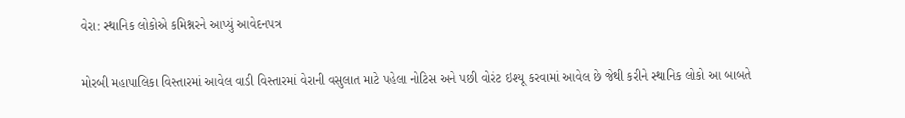વેરા: સ્થાનિક લોકોએ કમિશ્નરને આપ્યું આવેદનપત્ર

મોરબી મહાપાલિકા વિસ્તારમાં આવેલ વાડી વિસ્તારમાં વેરાની વસુલાત માટે પહેલા નોટિસ અને પછી વોરંટ ઇશ્યૂ કરવામાં આવેલ છે જેથી કરીને સ્થાનિક લોકો આ બાબતે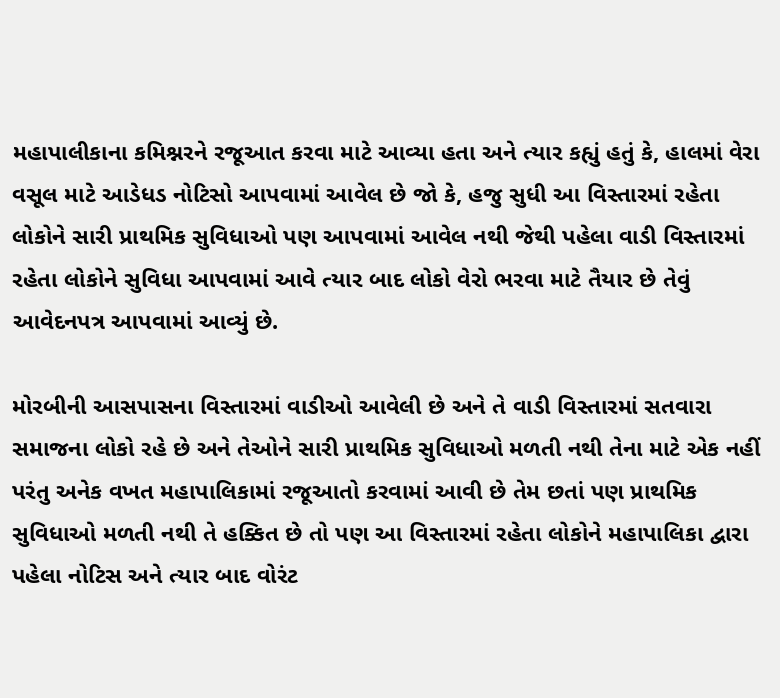મહાપાલીકાના કમિશ્નરને રજૂઆત કરવા માટે આવ્યા હતા અને ત્યાર કહ્યું હતું કે, હાલમાં વેરા વસૂલ માટે આડેધડ નોટિસો આપવામાં આવેલ છે જો કે, હજુ સુધી આ વિસ્તારમાં રહેતા લોકોને સારી પ્રાથમિક સુવિધાઓ પણ આપવામાં આવેલ નથી જેથી પહેલા વાડી વિસ્તારમાં રહેતા લોકોને સુવિધા આપવામાં આવે ત્યાર બાદ લોકો વેરો ભરવા માટે તૈયાર છે તેવું આવેદનપત્ર આપવામાં આવ્યું છે.

મોરબીની આસપાસના વિસ્તારમાં વાડીઓ આવેલી છે અને તે વાડી વિસ્તારમાં સતવારા સમાજના લોકો રહે છે અને તેઓને સારી પ્રાથમિક સુવિધાઓ મળતી નથી તેના માટે એક નહીં પરંતુ અનેક વખત મહાપાલિકામાં રજૂઆતો કરવામાં આવી છે તેમ છતાં પણ પ્રાથમિક સુવિધાઓ મળતી નથી તે હક્કિત છે તો પણ આ વિસ્તારમાં રહેતા લોકોને મહાપાલિકા દ્વારા પહેલા નોટિસ અને ત્યાર બાદ વોરંટ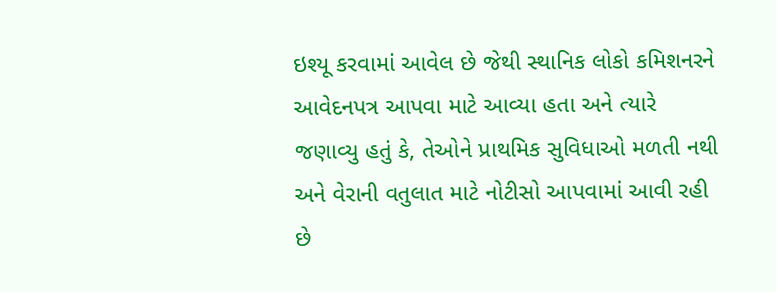ઇશ્યૂ કરવામાં આવેલ છે જેથી સ્થાનિક લોકો કમિશનરને આવેદનપત્ર આપવા માટે આવ્યા હતા અને ત્યારે જણાવ્યુ હતું કે, તેઓને પ્રાથમિક સુવિધાઓ મળતી નથી અને વેરાની વતુલાત માટે નોટીસો આપવામાં આવી રહી છે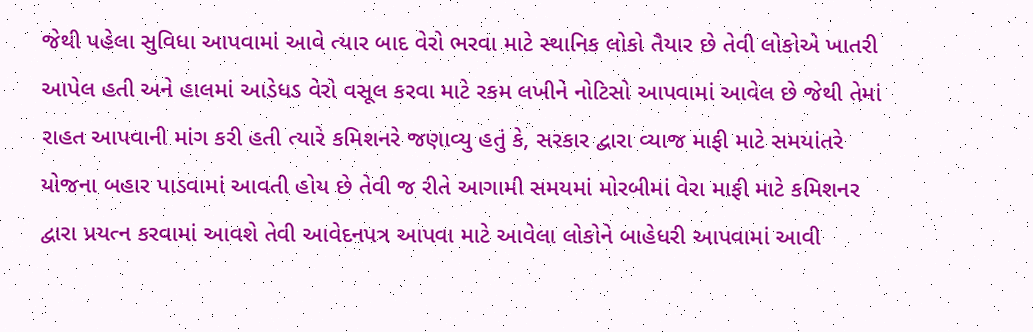જેથી પહેલા સુવિધા આપવામાં આવે ત્યાર બાદ વેરો ભરવા માટે સ્થાનિક લોકો તૈયાર છે તેવી લોકોએ ખાતરી આપેલ હતી અને હાલમાં આડેધડ વેરો વસૂલ કરવા માટે રકમ લખીને નોટિસો આપવામાં આવેલ છે જેથી તેમાં રાહત આપવાની માંગ કરી હતી ત્યારે કમિશનરે જણાવ્યુ હતું કે, સરકાર દ્વારા વ્યાજ માફી માટે સમયાંતરે યોજના બહાર પાડવામાં આવતી હોય છે તેવી જ રીતે આગામી સમયમાં મોરબીમાં વેરા માફી માટે કમિશનર દ્વારા પ્રયત્ન કરવામાં આવશે તેવી આવેદનપત્ર આપવા માટે આવેલા લોકોને બાહેધરી આપવામાં આવી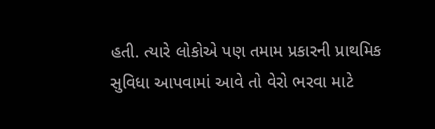હતી. ત્યારે લોકોએ પણ તમામ પ્રકારની પ્રાથમિક સુવિધા આપવામાં આવે તો વેરો ભરવા માટે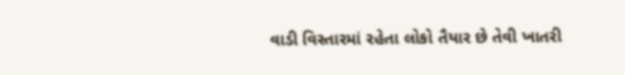વાડી વિસ્તારમાં રહેતા લોકો તૈયાર છે તેવી ખાતરી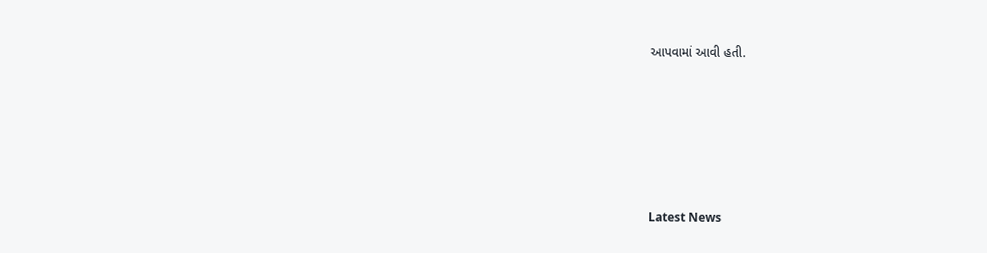આપવામાં આવી હતી.






Latest News